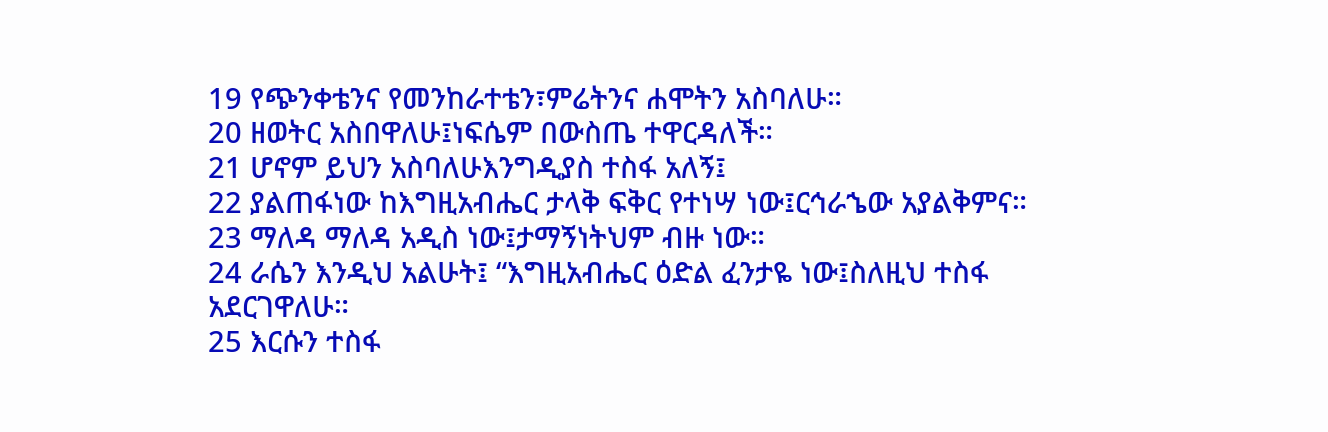19 የጭንቀቴንና የመንከራተቴን፣ምሬትንና ሐሞትን አስባለሁ።
20 ዘወትር አስበዋለሁ፤ነፍሴም በውስጤ ተዋርዳለች።
21 ሆኖም ይህን አስባለሁእንግዲያስ ተስፋ አለኝ፤
22 ያልጠፋነው ከእግዚአብሔር ታላቅ ፍቅር የተነሣ ነው፤ርኅራኄው አያልቅምና።
23 ማለዳ ማለዳ አዲስ ነው፤ታማኝነትህም ብዙ ነው።
24 ራሴን እንዲህ አልሁት፤ “እግዚአብሔር ዕድል ፈንታዬ ነው፤ስለዚህ ተስፋ አደርገዋለሁ።
25 እርሱን ተስፋ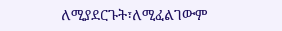ለሚያደርጉት፣ለሚፈልገውም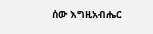ሰው እግዚአብሔር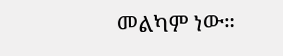መልካም ነው።